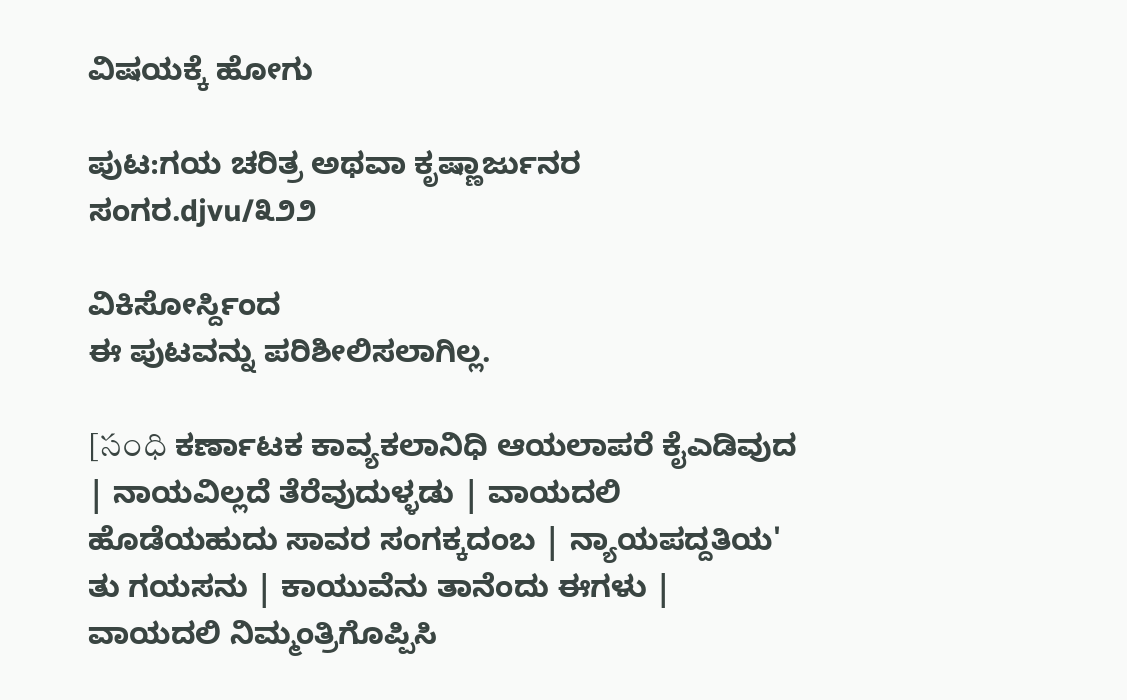ವಿಷಯಕ್ಕೆ ಹೋಗು

ಪುಟ:ಗಯ ಚರಿತ್ರ ಅಥವಾ ಕೃಷ್ಣಾರ್ಜುನರ ಸಂಗರ.djvu/೩೨೨

ವಿಕಿಸೋರ್ಸ್ದಿಂದ
ಈ ಪುಟವನ್ನು ಪರಿಶೀಲಿಸಲಾಗಿಲ್ಲ.

[సంధి ಕರ್ಣಾಟಕ ಕಾವ್ಯಕಲಾನಿಧಿ ಆಯಲಾಪರೆ ಕೈಎಡಿವುದ | ನಾಯವಿಲ್ಲದೆ ತೆರೆವುದುಳ್ಳಡು | ವಾಯದಲಿ ಹೊಡೆಯಹುದು ಸಾವರ ಸಂಗಕ್ಕದಂಬ | ನ್ಯಾಯಪದ್ದತಿಯ' ತು ಗಯಸನು | ಕಾಯುವೆನು ತಾನೆಂದು ಈಗಳು | ವಾಯದಲಿ ನಿಮ್ಮಂತ್ರಿಗೊಪ್ಪಿಸಿ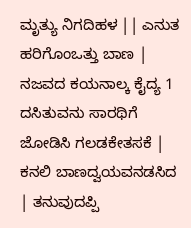ಮೃತ್ಯು ನಿಗದಿಹಳ || ಎನುತ ಹರಿಗೊಂಒತ್ತು ಬಾಣ | ನಜವದ ಕಯನಾಲ್ಕ ಕೈದ್ಯ 1 ದಸಿತುವನು ಸಾರಥಿಗೆ ಜೋಡಿಸಿ ಗಲಡಕೇತಸಕೆ | ಕನಲಿ ಬಾಣದ್ವಯವನಡಸಿದ | ತನುವುದಪ್ಪಿ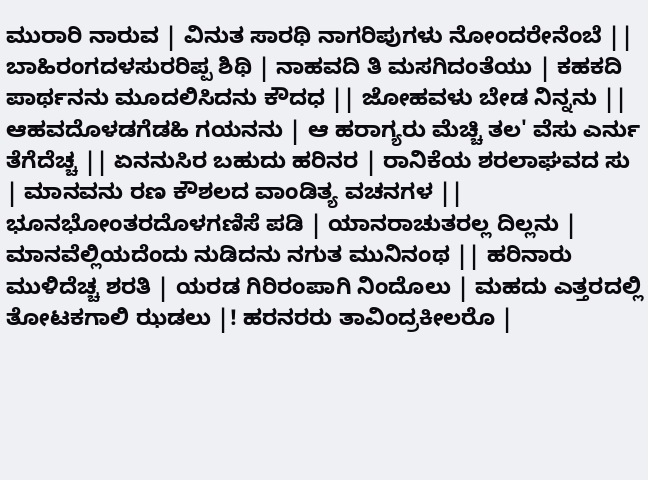ಮುರಾರಿ ನಾರುವ | ವಿನುತ ಸಾರಥಿ ನಾಗರಿಪುಗಳು ನೋಂದರೇನೆಂಬೆ || ಬಾಹಿರಂಗದಳಸುರರಿಪ್ಪ ಶಿಥಿ | ನಾಹವದಿ ತಿ ಮಸಗಿದಂತೆಯು | ಕಹಕದಿ ಪಾರ್ಥನನು ಮೂದಲಿಸಿದನು ಕೌದಧ || ಜೋಹವಳು ಬೇಡ ನಿನ್ನನು || ಆಹವದೊಳಡಗೆಡಹಿ ಗಯನನು | ಆ ಹರಾಗ್ಯರು ಮೆಚ್ಚಿ ತಲ' ವೆಸು ಎರ್ನು ತೆಗೆದೆಚ್ಚ || ಏನನುಸಿರ ಬಹುದು ಹರಿನರ | ರಾನಿಕೆಯ ಶರಲಾಘವದ ಸು | ಮಾನವನು ರಣ ಕೌಶಲದ ವಾಂಡಿತ್ಯ ವಚನಗಳ || ಭೂನಭೋಂತರದೊಳಗಣಿಸೆ ಪಡಿ | ಯಾನರಾಚುತರಲ್ಲ ದಿಲ್ಲನು | ಮಾನವೆಲ್ಲಿಯದೆಂದು ನುಡಿದನು ನಗುತ ಮುನಿನಂಥ || ಹರಿನಾರು ಮುಳಿದೆಚ್ಚ ಶರತಿ | ಯರಡ ಗಿರಿರಂಪಾಗಿ ನಿಂದೊಲು | ಮಹದು ಎತ್ತರದಲ್ಲಿ ತೋಟಕಗಾಲಿ ಝಡಲು |! ಹರನರರು ತಾವಿಂದ್ರಕೀಲರೊ |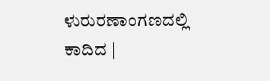ಳುರುರಣಾಂಗಣದಲ್ಲಿ ಕಾದಿದ |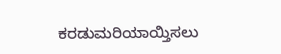ಕರಡುಮರಿಯಾಯ್ತಿಸಲು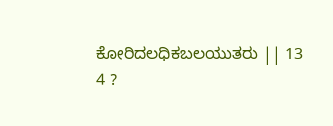ಕೋರಿದಲಧಿಕಬಲಯುತರು || 13 4 ?